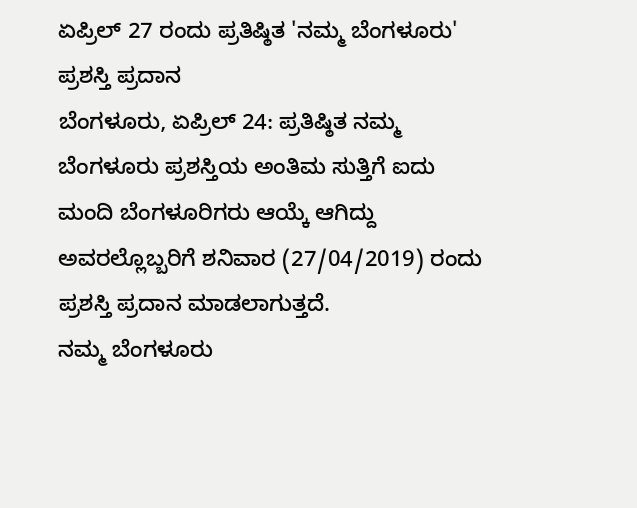ಏಪ್ರಿಲ್ 27 ರಂದು ಪ್ರತಿಷ್ಠಿತ 'ನಮ್ಮ ಬೆಂಗಳೂರು' ಪ್ರಶಸ್ತಿ ಪ್ರದಾನ
ಬೆಂಗಳೂರು, ಏಪ್ರಿಲ್ 24: ಪ್ರತಿಷ್ಠಿತ ನಮ್ಮ ಬೆಂಗಳೂರು ಪ್ರಶಸ್ತಿಯ ಅಂತಿಮ ಸುತ್ತಿಗೆ ಐದು ಮಂದಿ ಬೆಂಗಳೂರಿಗರು ಆಯ್ಕೆ ಆಗಿದ್ದು ಅವರಲ್ಲೊಬ್ಬರಿಗೆ ಶನಿವಾರ (27/04/2019) ರಂದು ಪ್ರಶಸ್ತಿ ಪ್ರದಾನ ಮಾಡಲಾಗುತ್ತದೆ.
ನಮ್ಮ ಬೆಂಗಳೂರು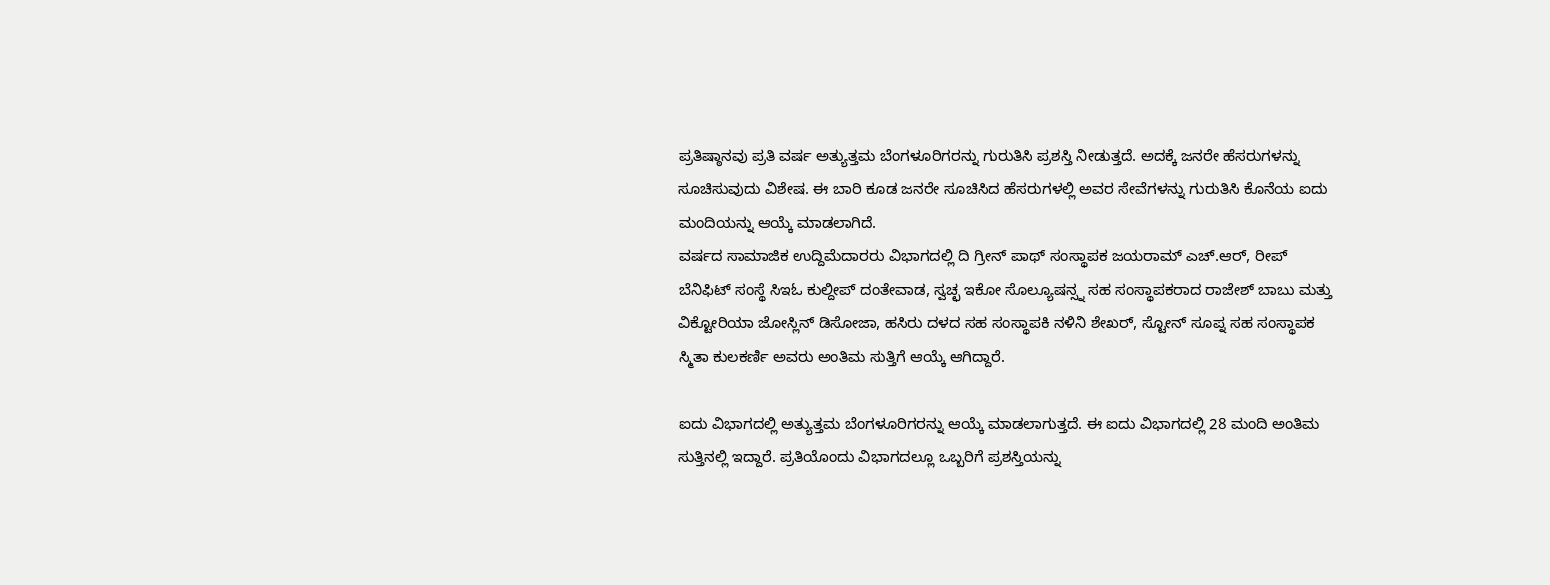ಪ್ರತಿಷ್ಠಾನವು ಪ್ರತಿ ವರ್ಷ ಅತ್ಯುತ್ತಮ ಬೆಂಗಳೂರಿಗರನ್ನು ಗುರುತಿಸಿ ಪ್ರಶಸ್ತಿ ನೀಡುತ್ತದೆ. ಅದಕ್ಕೆ ಜನರೇ ಹೆಸರುಗಳನ್ನು ಸೂಚಿಸುವುದು ವಿಶೇಷ. ಈ ಬಾರಿ ಕೂಡ ಜನರೇ ಸೂಚಿಸಿದ ಹೆಸರುಗಳಲ್ಲಿ ಅವರ ಸೇವೆಗಳನ್ನು ಗುರುತಿಸಿ ಕೊನೆಯ ಐದು ಮಂದಿಯನ್ನು ಆಯ್ಕೆ ಮಾಡಲಾಗಿದೆ.
ವರ್ಷದ ಸಾಮಾಜಿಕ ಉದ್ದಿಮೆದಾರರು ವಿಭಾಗದಲ್ಲಿ ದಿ ಗ್ರೀನ್ ಪಾಥ್ ಸಂಸ್ಥಾಪಕ ಜಯರಾಮ್ ಎಚ್.ಆರ್, ರೀಪ್ ಬೆನಿಫಿಟ್ ಸಂಸ್ಥೆ ಸಿಇಓ ಕುಲ್ದೀಪ್ ದಂತೇವಾಡ, ಸ್ವಚ್ಛ ಇಕೋ ಸೊಲ್ಯೂಷನ್ಸ್ನ ಸಹ ಸಂಸ್ಥಾಪಕರಾದ ರಾಜೇಶ್ ಬಾಬು ಮತ್ತು ವಿಕ್ಟೋರಿಯಾ ಜೋಸ್ಲಿನ್ ಡಿಸೋಜಾ, ಹಸಿರು ದಳದ ಸಹ ಸಂಸ್ಥಾಪಕಿ ನಳಿನಿ ಶೇಖರ್, ಸ್ಟೋನ್ ಸೂಪ್ನ ಸಹ ಸಂಸ್ಥಾಪಕ ಸ್ಮಿತಾ ಕುಲಕರ್ಣಿ ಅವರು ಅಂತಿಮ ಸುತ್ತಿಗೆ ಆಯ್ಕೆ ಆಗಿದ್ದಾರೆ.

ಐದು ವಿಭಾಗದಲ್ಲಿ ಅತ್ಯುತ್ತಮ ಬೆಂಗಳೂರಿಗರನ್ನು ಆಯ್ಕೆ ಮಾಡಲಾಗುತ್ತದೆ. ಈ ಐದು ವಿಭಾಗದಲ್ಲಿ 28 ಮಂದಿ ಅಂತಿಮ ಸುತ್ತಿನಲ್ಲಿ ಇದ್ದಾರೆ. ಪ್ರತಿಯೊಂದು ವಿಭಾಗದಲ್ಲೂ ಒಬ್ಬರಿಗೆ ಪ್ರಶಸ್ತಿಯನ್ನು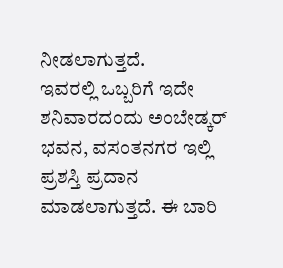ನೀಡಲಾಗುತ್ತದೆ.
ಇವರಲ್ಲಿ ಒಬ್ಬರಿಗೆ ಇದೇ ಶನಿವಾರದಂದು ಅಂಬೇಡ್ಕರ್ ಭವನ, ವಸಂತನಗರ ಇಲ್ಲಿ ಪ್ರಶಸ್ತಿ ಪ್ರದಾನ ಮಾಡಲಾಗುತ್ತದೆ. ಈ ಬಾರಿ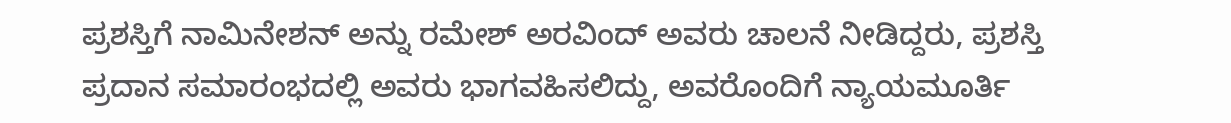ಪ್ರಶಸ್ತಿಗೆ ನಾಮಿನೇಶನ್ ಅನ್ನು ರಮೇಶ್ ಅರವಿಂದ್ ಅವರು ಚಾಲನೆ ನೀಡಿದ್ದರು, ಪ್ರಶಸ್ತಿ ಪ್ರದಾನ ಸಮಾರಂಭದಲ್ಲಿ ಅವರು ಭಾಗವಹಿಸಲಿದ್ದು, ಅವರೊಂದಿಗೆ ನ್ಯಾಯಮೂರ್ತಿ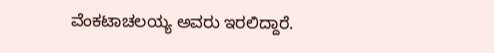ವೆಂಕಟಾಚಲಯ್ಯ ಅವರು ಇರಲಿದ್ದಾರೆ.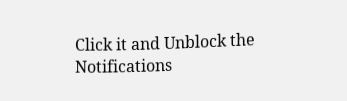Click it and Unblock the Notifications